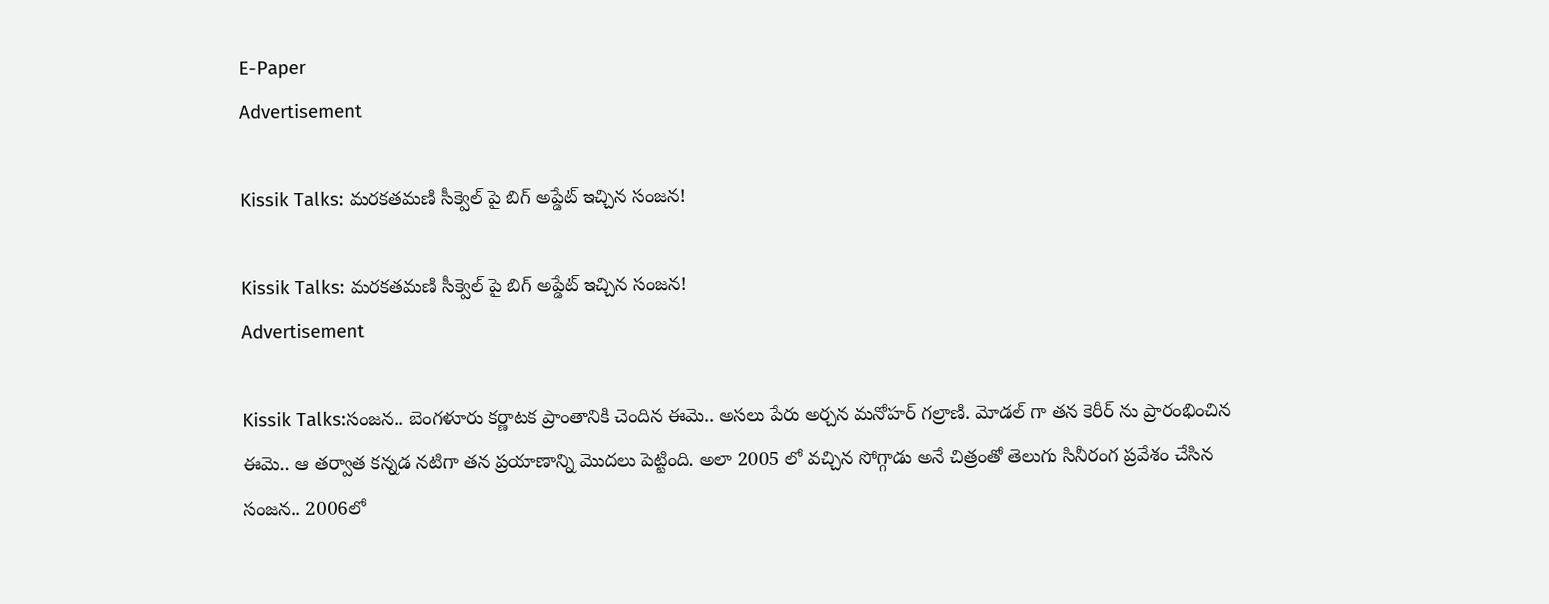E-Paper
Advertisement

Kissik Talks: మరకతమణి సీక్వెల్ పై బిగ్ అప్డేట్ ఇచ్చిన సంజన!

Kissik Talks: మరకతమణి సీక్వెల్ పై బిగ్ అప్డేట్ ఇచ్చిన సంజన!
Advertisement

Kissik Talks:సంజన.. బెంగళూరు కర్ణాటక ప్రాంతానికి చెందిన ఈమె.. అసలు పేరు అర్చన మనోహర్ గల్రాణి. మోడల్ గా తన కెరీర్ ను ప్రారంభించిన ఈమె.. ఆ తర్వాత కన్నడ నటిగా తన ప్రయాణాన్ని మొదలు పెట్టింది. అలా 2005 లో వచ్చిన సోగ్గాడు అనే చిత్రంతో తెలుగు సినీరంగ ప్రవేశం చేసిన సంజన.. 2006లో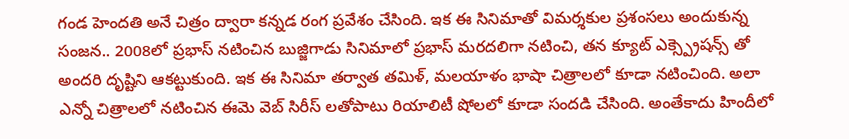గండ హెందతి అనే చిత్రం ద్వారా కన్నడ రంగ ప్రవేశం చేసింది. ఇక ఈ సినిమాతో విమర్శకుల ప్రశంసలు అందుకున్న సంజన.. 2008లో ప్రభాస్ నటించిన బుజ్జిగాడు సినిమాలో ప్రభాస్ మరదలిగా నటించి, తన క్యూట్ ఎక్స్ప్రెషన్స్ తో అందరి దృష్టిని ఆకట్టుకుంది. ఇక ఈ సినిమా తర్వాత తమిళ్, మలయాళం భాషా చిత్రాలలో కూడా నటించింది. అలా ఎన్నో చిత్రాలలో నటించిన ఈమె వెబ్ సిరీస్ లతోపాటు రియాలిటీ షోలలో కూడా సందడి చేసింది. అంతేకాదు హిందీలో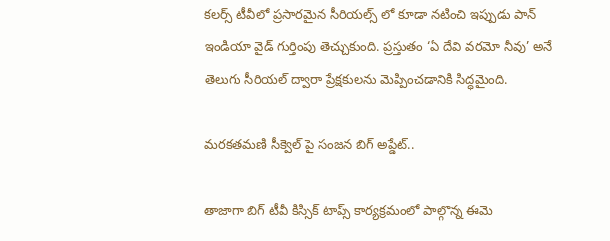కలర్స్ టీవీలో ప్రసారమైన సీరియల్స్ లో కూడా నటించి ఇప్పుడు పాన్ ఇండియా వైడ్ గుర్తింపు తెచ్చుకుంది. ప్రస్తుతం ‘ఏ దేవి వరమో నీవు’ అనే తెలుగు సీరియల్ ద్వారా ప్రేక్షకులను మెప్పించడానికి సిద్ధమైంది.

మరకతమణి సీక్వెల్ పై సంజన బిగ్ అప్డేట్..

తాజాగా బిగ్ టీవీ కిస్సిక్ టాప్స్ కార్యక్రమంలో పాల్గొన్న ఈమె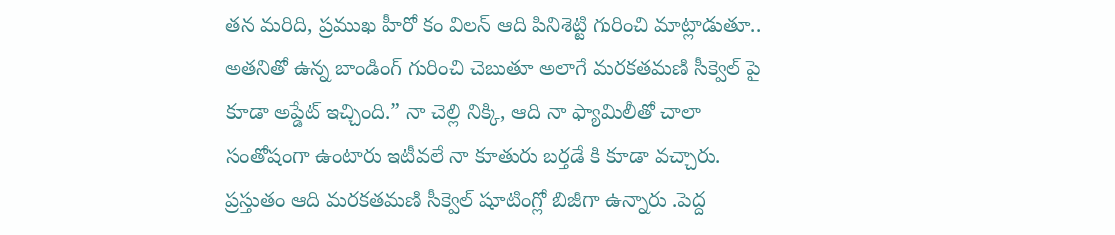తన మరిది, ప్రముఖ హీరో కం విలన్ ఆది పినిశెట్టి గురించి మాట్లాడుతూ.. అతనితో ఉన్న బాండింగ్ గురించి చెబుతూ అలాగే మరకతమణి సీక్వెల్ పై కూడా అప్డేట్ ఇచ్చింది.” నా చెల్లి నిక్కి, ఆది నా ఫ్యామిలీతో చాలా సంతోషంగా ఉంటారు ఇటీవలే నా కూతురు బర్తడే కి కూడా వచ్చారు. ప్రస్తుతం ఆది మరకతమణి సీక్వెల్ షూటింగ్లో బిజీగా ఉన్నారు .పెద్ద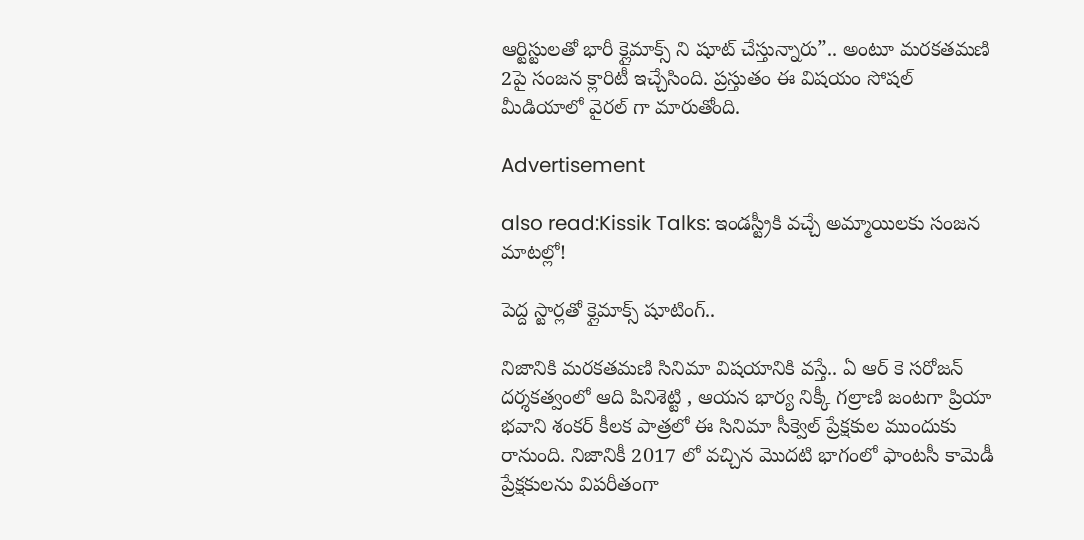ఆర్టిస్టులతో భారీ క్లైమాక్స్ ని షూట్ చేస్తున్నారు”.. అంటూ మరకతమణి 2పై సంజన క్లారిటీ ఇచ్చేసింది. ప్రస్తుతం ఈ విషయం సోషల్ మీడియాలో వైరల్ గా మారుతోంది.

Advertisement

also read:Kissik Talks: ఇండస్ట్రీకి వచ్చే అమ్మాయిలకు సంజన మాటల్లో!

పెద్ద స్టార్లతో క్లైమాక్స్ షూటింగ్..

నిజానికి మరకతమణి సినిమా విషయానికి వస్తే.. ఏ ఆర్ కె సరోజన్ దర్శకత్వంలో ఆది పినిశెట్టి , ఆయన భార్య నిక్కీ గల్రాణి జంటగా ప్రియా భవాని శంకర్ కీలక పాత్రలో ఈ సినిమా సీక్వెల్ ప్రేక్షకుల ముందుకు రానుంది. నిజానికీ 2017 లో వచ్చిన మొదటి భాగంలో ఫాంటసీ కామెడీ ప్రేక్షకులను విపరీతంగా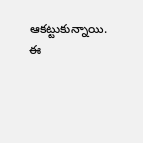ఆకట్టుకున్నాయి. ఈ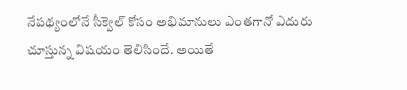నేపథ్యంలోనే సీక్వెల్ కోసం అభిమానులు ఎంతగానో ఎదురు చూస్తున్న విషయం తెలిసిందే. అయితే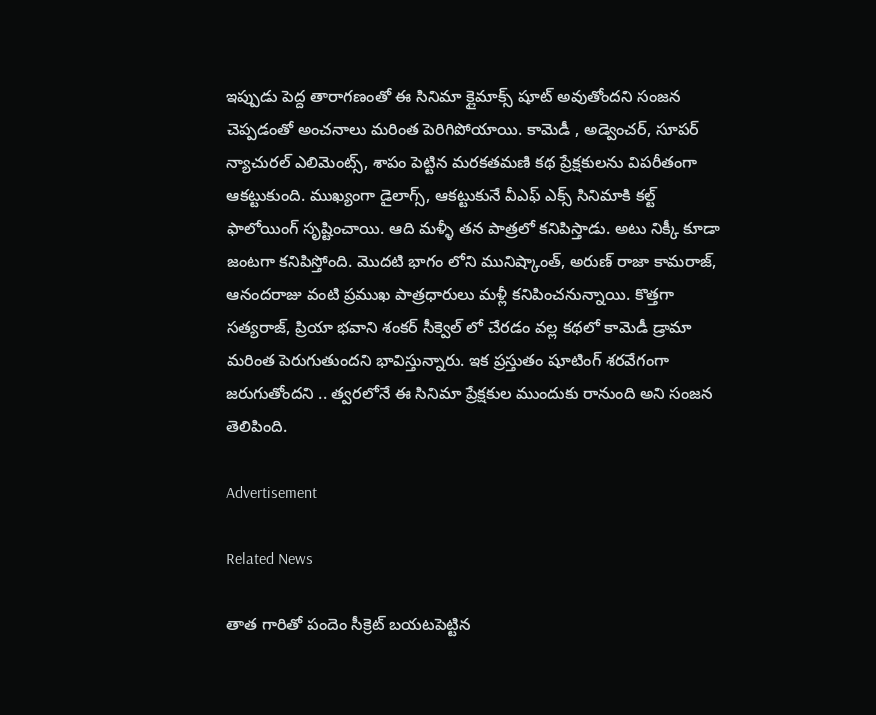ఇప్పుడు పెద్ద తారాగణంతో ఈ సినిమా క్లైమాక్స్ షూట్ అవుతోందని సంజన చెప్పడంతో అంచనాలు మరింత పెరిగిపోయాయి. కామెడీ , అడ్వెంచర్, సూపర్ న్యాచురల్ ఎలిమెంట్స్, శాపం పెట్టిన మరకతమణి కథ ప్రేక్షకులను విపరీతంగా ఆకట్టుకుంది. ముఖ్యంగా డైలాగ్స్, ఆకట్టుకునే వీఎఫ్ ఎక్స్ సినిమాకి కల్ట్ ఫాలోయింగ్ సృష్టించాయి. ఆది మళ్ళీ తన పాత్రలో కనిపిస్తాడు. అటు నిక్కీ కూడా జంటగా కనిపిస్తోంది. మొదటి భాగం లోని మునిష్కాంత్, అరుణ్ రాజా కామరాజ్, ఆనందరాజు వంటి ప్రముఖ పాత్రధారులు మళ్లీ కనిపించనున్నాయి. కొత్తగా సత్యరాజ్, ప్రియా భవాని శంకర్ సీక్వెల్ లో చేరడం వల్ల కథలో కామెడీ డ్రామా మరింత పెరుగుతుందని భావిస్తున్నారు. ఇక ప్రస్తుతం షూటింగ్ శరవేగంగా జరుగుతోందని .. త్వరలోనే ఈ సినిమా ప్రేక్షకుల ముందుకు రానుంది అని సంజన తెలిపింది.

Advertisement

Related News

తాత గారితో పందెం సీక్రెట్ బయటపెట్టిన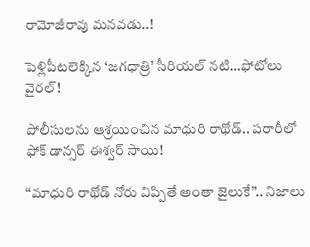రామోజీరావు మనవడు..!

పెళ్లిపీటలెక్కిన ‘జగధాత్రి’ సీరియల్ నటి…ఫోటోలు వైరల్!

పోలీసులను ఆశ్రయించిన మాధురి రాథోడ్.. పరారీలో ఫోక్ డాన్సర్ ఈశ్వర్ సాయి!

“మాధురి రాథోడ్ నోరు విప్పితే అంతా జైలుకే”.. నిజాలు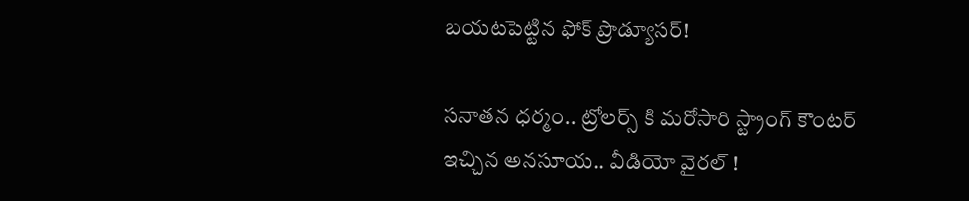బయటపెట్టిన ఫోక్ ప్రొడ్యూసర్!

సనాతన ధర్మం.. ట్రోలర్స్ కి మరోసారి స్ట్రాంగ్ కౌంటర్ ఇచ్చిన అనసూయ.. వీడియో వైరల్ !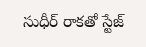సుధీర్ రాకతో స్టేజ్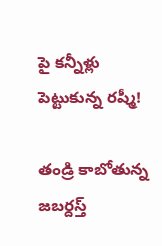పై కన్నీళ్లు పెట్టుకున్న రష్మీ!

తండ్రి కాబోతున్న జబర్దస్త్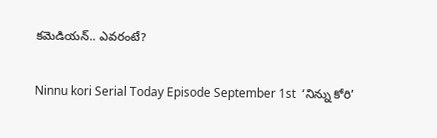కమెడియన్.. ఎవరంటే?

Ninnu kori Serial Today Episode September 1st  ‘నిన్ను కోరి’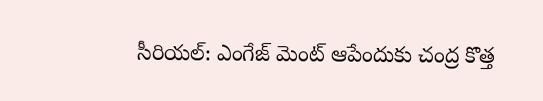సీరియల్‌: ఎంగేజ్ మెంట్ ఆపేందుకు చంద్ర కొత్త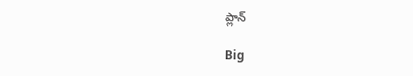ప్లాన్

Big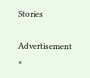Stories

Advertisement
×